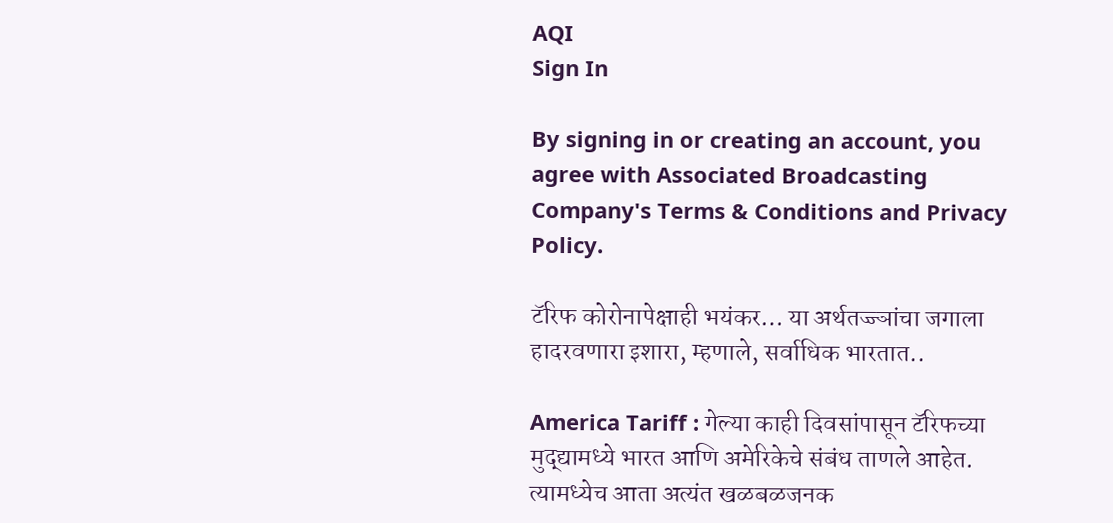AQI
Sign In

By signing in or creating an account, you agree with Associated Broadcasting Company's Terms & Conditions and Privacy Policy.

टॅरिफ कोरोनापेक्षाही भयंकर… या अर्थतज्ज्ञांचा जगाला हादरवणारा इशारा, म्हणाले, सर्वाधिक भारतात..

America Tariff : गेल्या काही दिवसांपासून टॅरिफच्या मुद्द्यामध्ये भारत आणि अमेरिकेचे संबंध ताणले आहेत. त्यामध्येच आता अत्यंत खळबळजनक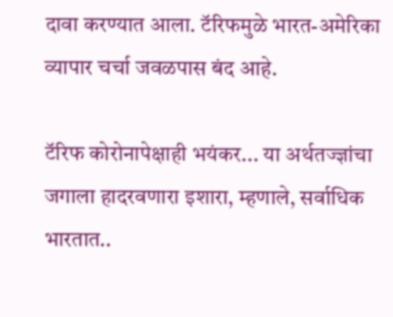दावा करण्यात आला. टॅरिफमुळे भारत-अमेरिका व्यापार चर्चा जवळपास बंद आहे.

टॅरिफ कोरोनापेक्षाही भयंकर... या अर्थतज्ज्ञांचा जगाला हादरवणारा इशारा, म्हणाले, सर्वाधिक भारतात..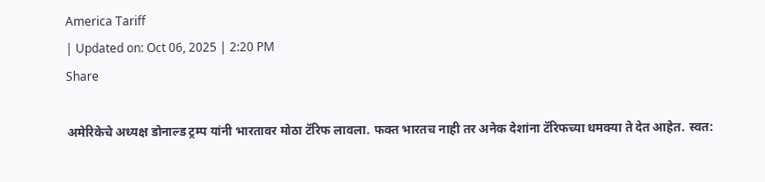America Tariff
| Updated on: Oct 06, 2025 | 2:20 PM
Share

अमेरिकेचे अध्यक्ष डोनाल्ड ट्रम्प यांनी भारतावर मोठा टॅरिफ लावला. फक्त भारतच नाही तर अनेक देशांना टॅरिफच्या धमक्या ते देत आहेत. स्वत: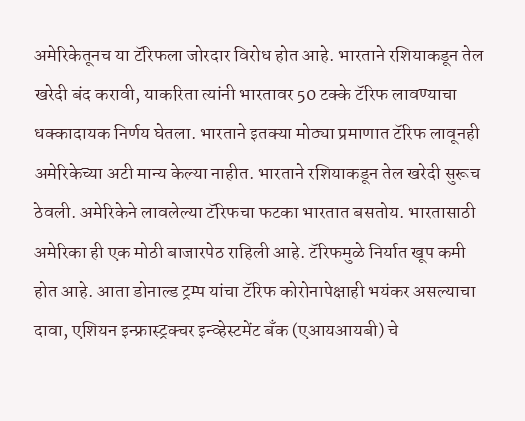अमेरिकेतूनच या टॅरिफला जोरदार विरोध होत आहे. भारताने रशियाकडून तेल खरेदी बंद करावी, याकरिता त्यांनी भारतावर 50 टक्के टॅरिफ लावण्याचा धक्कादायक निर्णय घेतला. भारताने इतक्या मोठ्या प्रमाणात टॅरिफ लावूनही अमेरिकेच्या अटी मान्य केल्या नाहीत. भारताने रशियाकडून तेल खरेदी सुरूच ठेवली. अमेरिकेने लावलेल्या टॅरिफचा फटका भारतात बसतोय. भारतासाठी अमेरिका ही एक मोठी बाजारपेठ राहिली आहे. टॅरिफमुळे निर्यात खूप कमी होत आहे. आता डोनाल्ड ट्रम्प यांचा टॅरिफ कोरोनापेक्षाही भयंकर असल्याचा दावा, एशियन इन्फ्रास्ट्रक्चर इन्व्हेस्टमेंट बँक (एआयआयबी) चे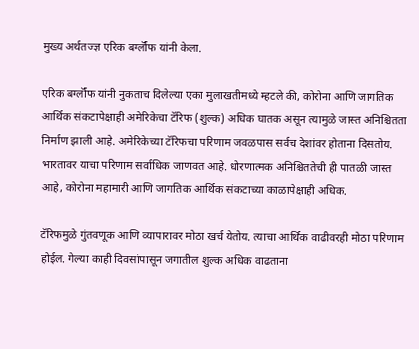मुख्य अर्थतज्ज्ञ एरिक बर्ग्लॉफ यांनी केला.

एरिक बर्ग्लॉफ यांनी नुकताच दिलेल्या एका मुलाखतीमध्ये म्हटले की, कोरोना आणि जागतिक आर्थिक संकटापेक्षाही अमेरिकेचा टॅरिफ (शुल्क) अधिक घातक असून त्यामुळे जास्त अनिश्चितता निर्माण झाली आहे. अमेरिकेच्या टॅरिफचा परिणाम जवळपास सर्वच देशांवर होताना दिसतोय. भारतावर याचा परिणाम सर्वाधिक जाणवत आहे. धोरणात्मक अनिश्चिततेची ही पातळी जास्त आहे, कोरोना महामारी आणि जागतिक आर्थिक संकटाच्या काळापेक्षाही अधिक.

टॅरिफमुळे गुंतवणूक आणि व्यापारावर मोठा खर्च येतोय. त्याचा आर्थिक वाढीवरही मोठा परिणाम होईल. गेल्या काही दिवसांपासून जगातील शुल्क अधिक वाढताना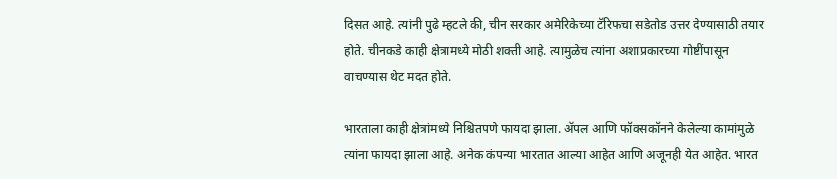दिसत आहे. त्यांनी पुढे म्हटले की, चीन सरकार अमेरिकेच्या टॅरिफचा सडेतोड उत्तर देण्यासाठी तयार होते. चीनकडे काही क्षेत्रामध्ये मोठी शक्ती आहे. त्यामुळेच त्यांना अशाप्रकारच्या गोष्टींपासून वाचण्यास थेट मदत होते.

भारताला काही क्षेत्रांमध्ये निश्चितपणे फायदा झाला. ॲपल आणि फॉक्सकॉनने केलेल्या कामांमुळे त्यांना फायदा झाला आहे. अनेक कंपन्या भारतात आल्या आहेत आणि अजूनही येत आहेत. भारत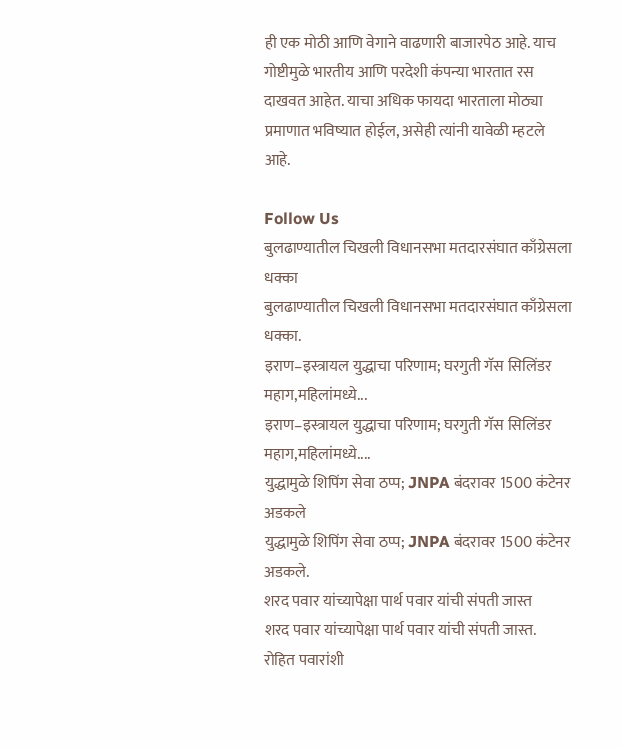ही एक मोठी आणि वेगाने वाढणारी बाजारपेठ आहे. याच गोष्टीमुळे भारतीय आणि परदेशी कंपन्या भारतात रस दाखवत आहेत. याचा अधिक फायदा भारताला मोठ्या प्रमाणात भविष्यात होईल, असेही त्यांनी यावेळी म्हटले आहे.

Follow Us
बुलढाण्यातील चिखली विधानसभा मतदारसंघात काँग्रेसला धक्का
बुलढाण्यातील चिखली विधानसभा मतदारसंघात काँग्रेसला धक्का.
इराण–इस्त्रायल युद्धाचा परिणाम; घरगुती गॅस सिलिंडर महाग,महिलांमध्ये...
इराण–इस्त्रायल युद्धाचा परिणाम; घरगुती गॅस सिलिंडर महाग,महिलांमध्ये....
युद्धामुळे शिपिंग सेवा ठप्प; JNPA बंदरावर 1500 कंटेनर अडकले
युद्धामुळे शिपिंग सेवा ठप्प; JNPA बंदरावर 1500 कंटेनर अडकले.
शरद पवार यांच्यापेक्षा पार्थ पवार यांची संपती जास्त
शरद पवार यांच्यापेक्षा पार्थ पवार यांची संपती जास्त.
रोहित पवारांशी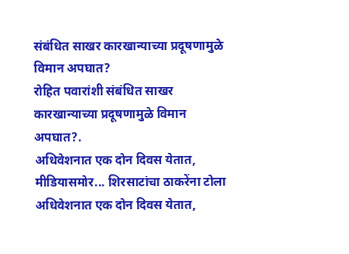संबंधित साखर कारखान्याच्या प्रदूषणामुळे विमान अपघात?
रोहित पवारांशी संबंधित साखर कारखान्याच्या प्रदूषणामुळे विमान अपघात?.
अधिवेशनात एक दोन दिवस येतात, मीडियासमोर... शिरसाटांचा ठाकरेंना टोला
अधिवेशनात एक दोन दिवस येतात,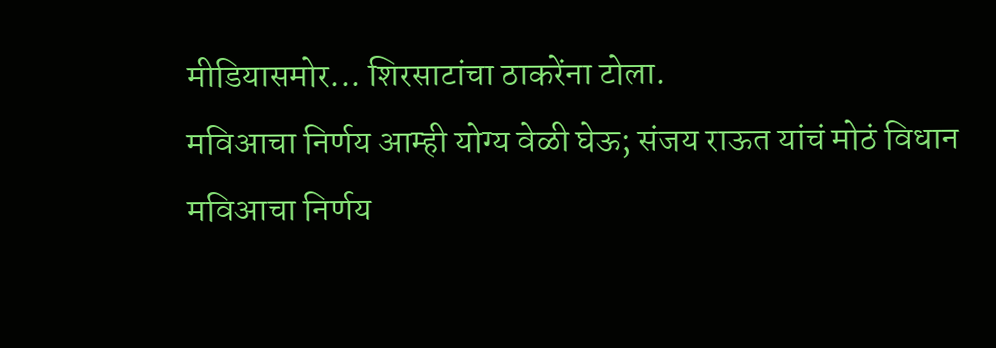मीडियासमोर... शिरसाटांचा ठाकरेंना टोला.
मविआचा निर्णय आम्ही योग्य वेळी घेऊ; संजय राऊत यांचं मोठं विधान
मविआचा निर्णय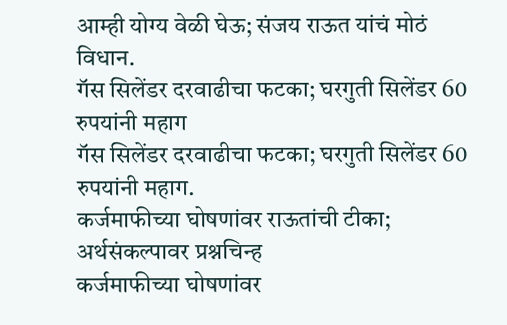आम्ही योग्य वेळी घेऊ; संजय राऊत यांचं मोठं विधान.
गॅस सिलेंडर दरवाढीचा फटका; घरगुती सिलेंडर 60 रुपयांनी महाग
गॅस सिलेंडर दरवाढीचा फटका; घरगुती सिलेंडर 60 रुपयांनी महाग.
कर्जमाफीच्या घोषणांवर राऊतांची टीका; अर्थसंकल्पावर प्रश्नचिन्ह
कर्जमाफीच्या घोषणांवर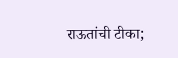राऊतांची टीका;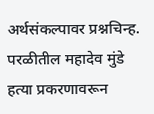अर्थसंकल्पावर प्रश्नचिन्ह.
परळीतील महादेव मुंडे हत्या प्रकरणावरून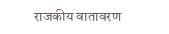राजकीय वातावरण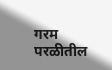गरम
परळीतील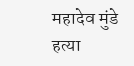महादेव मुंडे हत्या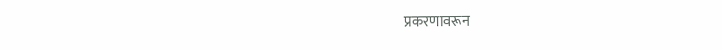प्रकरणावरून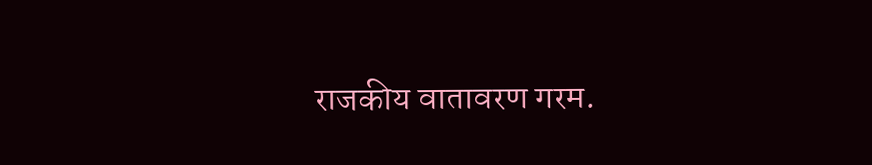राजकीय वातावरण गरम.